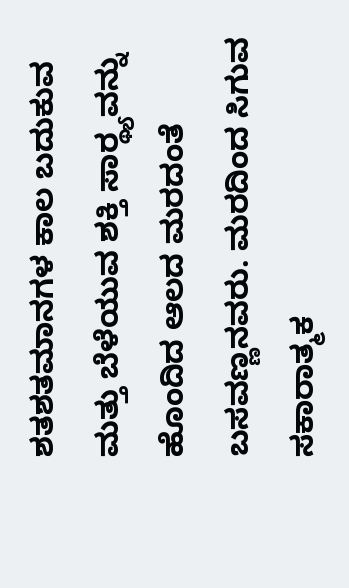ಶತಶತಮಾನಗಳ ಕಾಲ ಬದುಕುವ ಮತ್ತು ಬೆಳೆಯುವ ಶಕ್ತಿ ಸಾರ‍್ಥ್ಯವನ್ನು ಹೊಂದಿದ ಆಲದ ಮರದಂತೆ ಬಸವಣ್ಣನವರು. ಮರದಿಂದ ಸಿಗುವ
ಸಕಾರಾತ್ಮಕ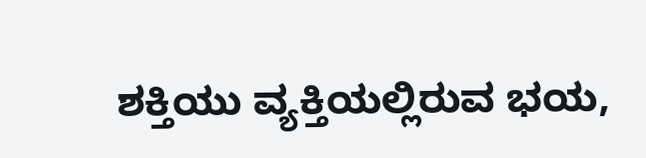ಶಕ್ತಿಯು ವ್ಯಕ್ತಿಯಲ್ಲಿರುವ ಭಯ,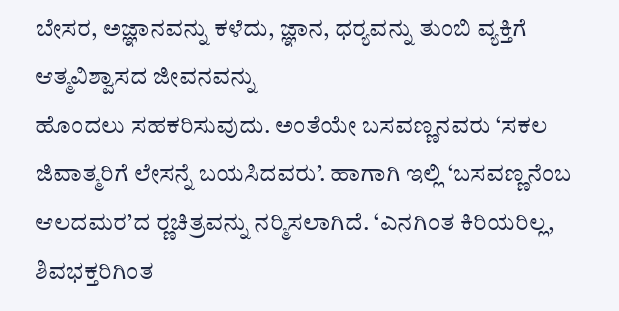ಬೇಸರ, ಅಜ್ಞಾನವನ್ನು ಕಳೆದು, ಜ್ಞಾನ, ಧರ‍್ಯವನ್ನು ತುಂಬಿ ವ್ಯಕ್ತಿಗೆ ಆತ್ಮವಿಶ್ವಾಸದ ಜೀವನವನ್ನು
ಹೊಂದಲು ಸಹಕರಿಸುವುದು. ಅಂತೆಯೇ ಬಸವಣ್ಣನವರು ‘ಸಕಲ ಜಿವಾತ್ಮರಿಗೆ ಲೇಸನ್ನೆ ಬಯಸಿದವರು’. ಹಾಗಾಗಿ ಇಲ್ಲಿ ‘ಬಸವಣ್ಣನೆಂಬ
ಆಲದಮರ’ದ ರ‍್ಣಚಿತ್ರವನ್ನು ನರ‍್ಮಿಸಲಾಗಿದೆ. ‘ಎನಗಿಂತ ಕಿರಿಯರಿಲ್ಲ, ಶಿವಭಕ್ತರಿಗಿಂತ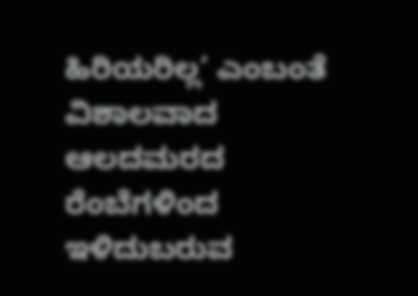ಹಿರಿಯರಿಲ್ಲ’ ಎಂಬಂತೆ ವಿಶಾಲವಾದ ಆಲದಮರದ
ರೆಂಬೆಗಳಿಂದ ಇಳಿದುಬರುವ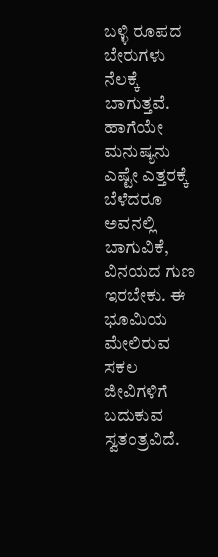ಬಳ್ಳಿ ರೂಪದ ಬೇರುಗಳು ನೆಲಕ್ಕೆ ಬಾಗುತ್ತವೆ. ಹಾಗೆಯೇ ಮನುಷ್ಯನು ಎಷ್ಟೇ ಎತ್ತರಕ್ಕೆ ಬೆಳೆದರೂ ಅವನಲ್ಲಿ ಬಾಗುವಿಕೆ,
ವಿನಯದ ಗುಣ ಇರಬೇಕು. ಈ ಭೂಮಿಯ ಮೇಲಿರುವ ಸಕಲ ಜೀವಿಗಳಿಗೆ ಬದುಕುವ ಸ್ವತಂತ್ರವಿದೆ.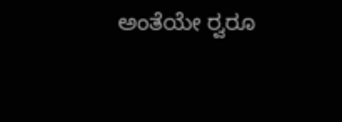ಅಂತೆಯೇ ರ‍್ವರೂ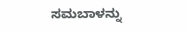ಸಮಬಾಳನ್ನು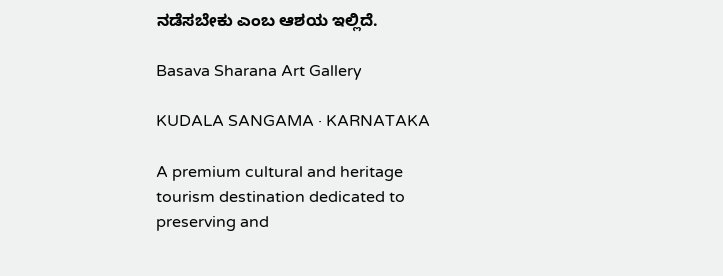ನಡೆಸಬೇಕು ಎಂಬ ಆಶಯ ಇಲ್ಲಿದೆ.

Basava Sharana Art Gallery

KUDALA SANGAMA · KARNATAKA

A premium cultural and heritage tourism destination dedicated to preserving and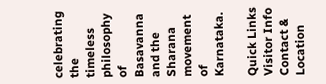celebrating the timeless philosophy of Basavanna and the Sharana movement of Karnataka.

Quick Links
Visitor Info
Contact & Location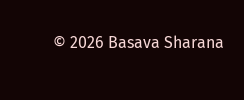© 2026 Basava Sharana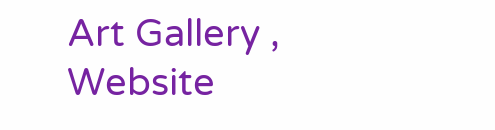Art Gallery , Website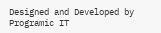Designed and Developed by Programic IT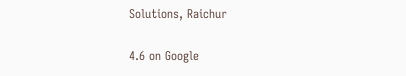Solutions, Raichur

4.6 on Google